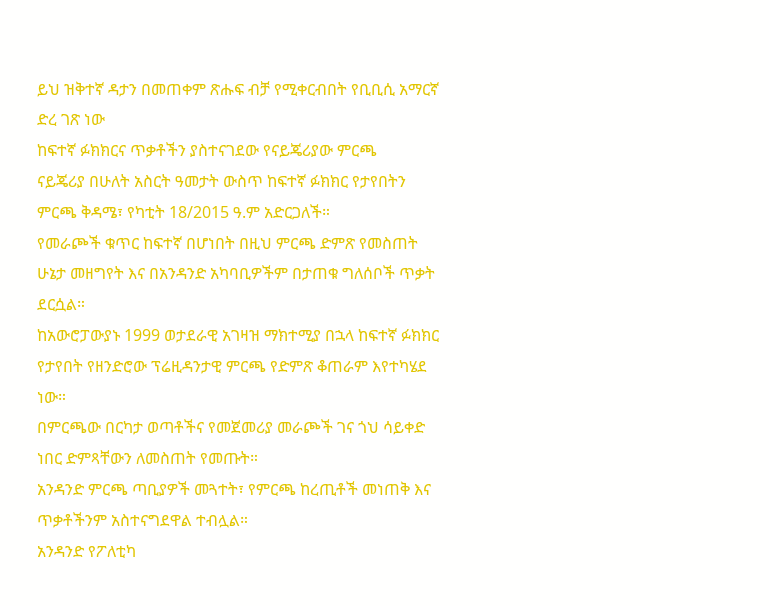ይህ ዝቅተኛ ዳታን በመጠቀም ጽሑፍ ብቻ የሚቀርብበት የቢቢሲ አማርኛ ድረ ገጽ ነው
ከፍተኛ ፉክክርና ጥቃቶችን ያስተናገደው የናይጄሪያው ምርጫ
ናይጄሪያ በሁለት አስርት ዓመታት ውስጥ ከፍተኛ ፉክክር የታየበትን ምርጫ ቅዳሜ፣ የካቲት 18/2015 ዓ.ም አድርጋለች።
የመራጮች ቁጥር ከፍተኛ በሆነበት በዚህ ምርጫ ድምጽ የመስጠት ሁኔታ መዘግየት እና በአንዳንድ አካባቢዎችም በታጠቁ ግለሰቦች ጥቃት ደርሷል።
ከአውሮፓውያኑ 1999 ወታደራዊ አገዛዝ ማክተሚያ በኋላ ከፍተኛ ፉክክር የታየበት የዘንድሮው ፕሬዚዳንታዊ ምርጫ የድምጽ ቆጠራም እየተካሄደ ነው።
በምርጫው በርካታ ወጣቶችና የመጀመሪያ መራጮች ገና ጎህ ሳይቀድ ነበር ድምጻቸውን ለመስጠት የመጡት።
አንዳንድ ምርጫ ጣቢያዎች መጓተት፣ የምርጫ ከረጢቶች መነጠቅ እና ጥቃቶችንም አስተናግደዋል ተብሏል።
አንዳንድ የፖለቲካ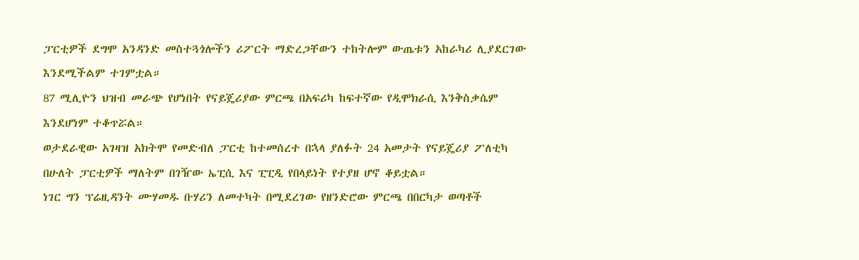ፓርቲዎች ደግሞ አንዳንድ መስተጓጎሎችን ሪፖርት ማድረጋቸውን ተከትሎም ውጤቱን አከራካሪ ሊያደርገው እንደሚችልም ተገምቷል።
87 ሚሊዮን ህዝብ መራጭ የሆነበት የናይጄሪያው ምርጫ በአፍሪካ ከፍተኛው የዲሞክራሲ እንቅስቃሴም እንደሆነም ተቆጥሯል።
ወታደራዊው አገዛዝ አክትሞ የመድብለ ፓርቲ ከተመሰረተ በኋላ ያለፉት 24 አመታት የናይጄሪያ ፖለቲካ በሁለት ፓርቲዎች ማለትም በገዥው ኤፒሲ እና ፒፒዲ የበላይነት የተያዘ ሆኖ ቆይቷል።
ነገር ግን ፕሬዚዳንት ሙሃመዱ ቡሃሪን ለመተካት በሚደረገው የዘንድሮው ምርጫ በበርካታ ወጣቶች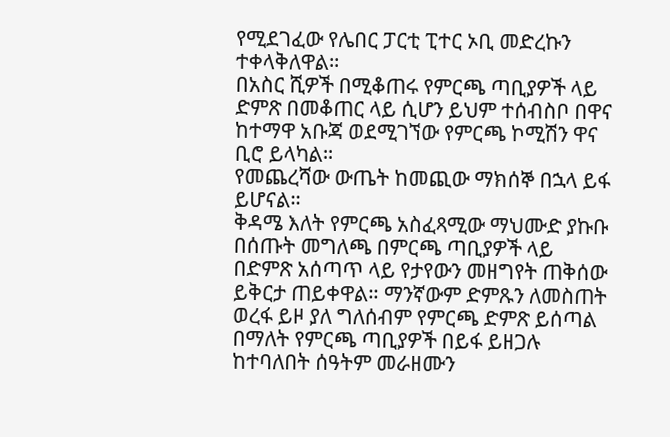የሚደገፈው የሌበር ፓርቲ ፒተር ኦቢ መድረኩን ተቀላቅለዋል።
በአስር ሺዎች በሚቆጠሩ የምርጫ ጣቢያዎች ላይ ድምጽ በመቆጠር ላይ ሲሆን ይህም ተሰብስቦ በዋና ከተማዋ አቡጃ ወደሚገኘው የምርጫ ኮሚሽን ዋና ቢሮ ይላካል።
የመጨረሻው ውጤት ከመጪው ማክሰኞ በኋላ ይፋ ይሆናል።
ቅዳሜ እለት የምርጫ አስፈጻሚው ማህሙድ ያኩቡ በሰጡት መግለጫ በምርጫ ጣቢያዎች ላይ በድምጽ አሰጣጥ ላይ የታየውን መዘግየት ጠቅሰው ይቅርታ ጠይቀዋል። ማንኛውም ድምጹን ለመስጠት ወረፋ ይዞ ያለ ግለሰብም የምርጫ ድምጽ ይሰጣል በማለት የምርጫ ጣቢያዎች በይፋ ይዘጋሉ ከተባለበት ሰዓትም መራዘሙን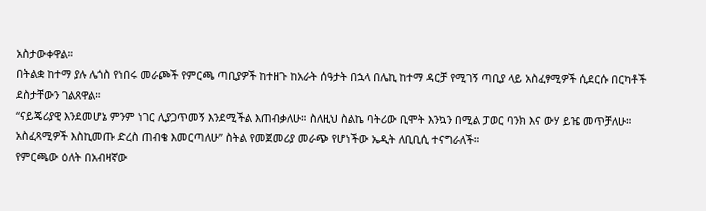አስታውቀዋል።
በትልቋ ከተማ ያሉ ሌጎስ የነበሩ መራጮች የምርጫ ጣቢያዎች ከተዘጉ ከአራት ሰዓታት በኋላ በሌኪ ከተማ ዳርቻ የሚገኝ ጣቢያ ላይ አስፈፃሚዎች ሲደርሱ በርካቶች ደስታቸውን ገልጸዋል።
“ናይጄሪያዊ እንደመሆኔ ምንም ነገር ሊያጋጥመኝ እንደሚችል እጠብቃለሁ። ስለዚህ ስልኬ ባትሪው ቢሞት እንኳን በሚል ፓወር ባንክ እና ውሃ ይዤ መጥቻለሁ። አስፈጻሚዎች እስኪመጡ ድረስ ጠብቄ እመርጣለሁ” ስትል የመጀመሪያ መራጭ የሆነችው ኤዲት ለቢቢሲ ተናግራለች።
የምርጫው ዕለት በአብዛኛው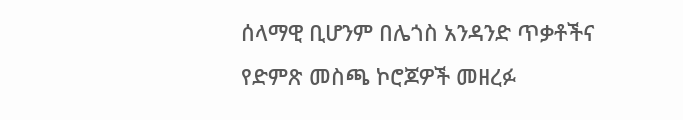ሰላማዊ ቢሆንም በሌጎስ አንዳንድ ጥቃቶችና የድምጽ መስጫ ኮሮጆዎች መዘረፉ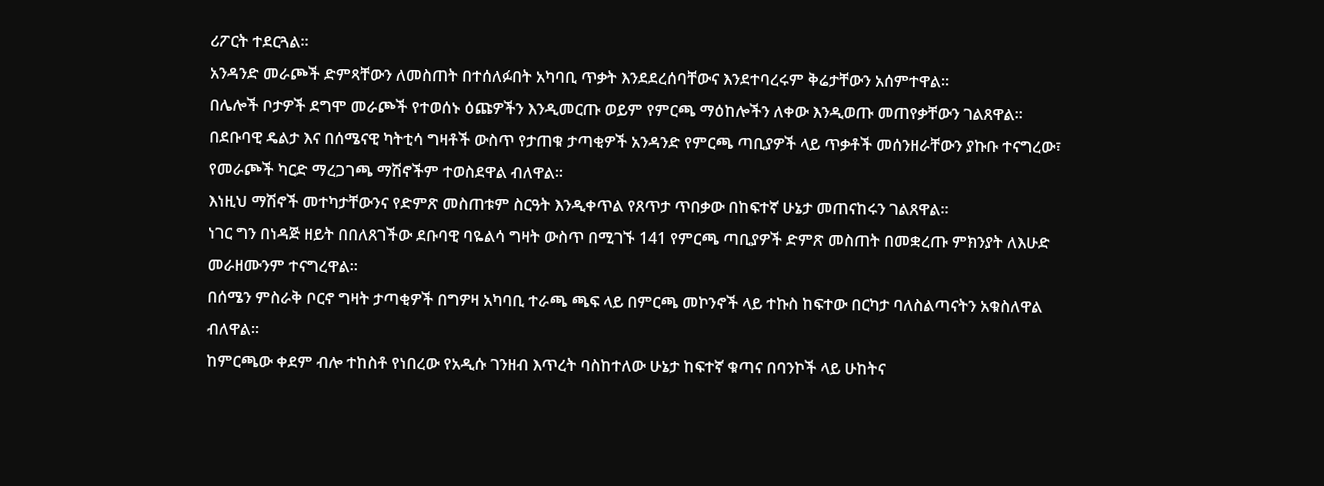ሪፖርት ተደርጓል።
አንዳንድ መራጮች ድምጻቸውን ለመስጠት በተሰለፉበት አካባቢ ጥቃት እንደደረሰባቸውና እንደተባረሩም ቅሬታቸውን አሰምተዋል።
በሌሎች ቦታዎች ደግሞ መራጮች የተወሰኑ ዕጩዎችን እንዲመርጡ ወይም የምርጫ ማዕከሎችን ለቀው እንዲወጡ መጠየቃቸውን ገልጸዋል።
በደቡባዊ ዴልታ እና በሰሜናዊ ካትቲሳ ግዛቶች ውስጥ የታጠቁ ታጣቂዎች አንዳንድ የምርጫ ጣቢያዎች ላይ ጥቃቶች መሰንዘራቸውን ያኩቡ ተናግረው፣ የመራጮች ካርድ ማረጋገጫ ማሽኖችም ተወስደዋል ብለዋል።
እነዚህ ማሽኖች መተካታቸውንና የድምጽ መስጠቱም ስርዓት እንዲቀጥል የጸጥታ ጥበቃው በከፍተኛ ሁኔታ መጠናከሩን ገልጸዋል።
ነገር ግን በነዳጅ ዘይት በበለጸገችው ደቡባዊ ባዬልሳ ግዛት ውስጥ በሚገኙ 141 የምርጫ ጣቢያዎች ድምጽ መስጠት በመቋረጡ ምክንያት ለእሁድ መራዘሙንም ተናግረዋል።
በሰሜን ምስራቅ ቦርኖ ግዛት ታጣቂዎች በግዎዛ አካባቢ ተራጫ ጫፍ ላይ በምርጫ መኮንኖች ላይ ተኩስ ከፍተው በርካታ ባለስልጣናትን አቁስለዋል ብለዋል።
ከምርጫው ቀደም ብሎ ተከስቶ የነበረው የአዲሱ ገንዘብ እጥረት ባስከተለው ሁኔታ ከፍተኛ ቁጣና በባንኮች ላይ ሁከትና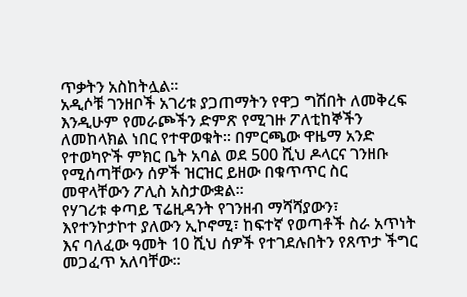ጥቃትን አስከትሏል።
አዲሶቹ ገንዘቦች አገሪቱ ያጋጠማትን የዋጋ ግሽበት ለመቅረፍ እንዲሁም የመራጮችን ድምጽ የሚገዙ ፖለቲከኞችን ለመከላክል ነበር የተዋወቁት። በምርጫው ዋዜማ አንድ የተወካዮች ምክር ቤት አባል ወደ 500 ሺህ ዶላርና ገንዘቡ የሚሰጣቸውን ሰዎች ዝርዝር ይዘው በቁጥጥር ስር መዋላቸውን ፖሊስ አስታውቋል።
የሃገሪቱ ቀጣይ ፕሬዚዳንት የገንዘብ ማሻሻያውን፣ እየተንኮታኮተ ያለውን ኢኮኖሚ፣ ከፍተኛ የወጣቶች ስራ አጥነት እና ባለፈው ዓመት 10 ሺህ ሰዎች የተገደሉበትን የጸጥታ ችግር መጋፈጥ አለባቸው።